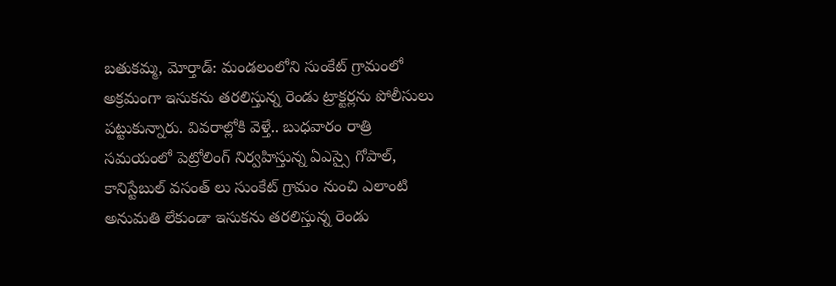బతుకమ్మ, మోర్తాడ్: మండలంలోని సుంకేట్ గ్రామంలో అక్రమంగా ఇసుకను తరలిస్తున్న రెండు ట్రాక్టర్లను పోలీసులు పట్టుకున్నారు. వివరాల్లోకి వెళ్తే.. బుధవారం రాత్రి సమయంలో పెట్రోలింగ్ నిర్వహిస్తున్న ఏఎస్సై గోపాల్, కానిస్టేబుల్ వసంత్ లు సుంకేట్ గ్రామం నుంచి ఎలాంటి అనుమతి లేకుండా ఇసుకను తరలిస్తున్న రెండు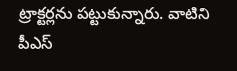ట్రాక్టర్లను పట్టుకున్నారు. వాటిని పీఎస్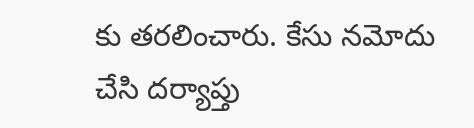కు తరలించారు. కేసు నమోదు చేసి దర్యాప్తు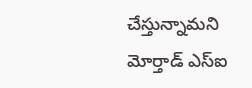చేస్తున్నామని మోర్తాడ్ ఎస్ఐ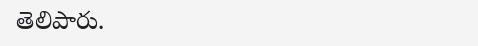తెలిపారు.